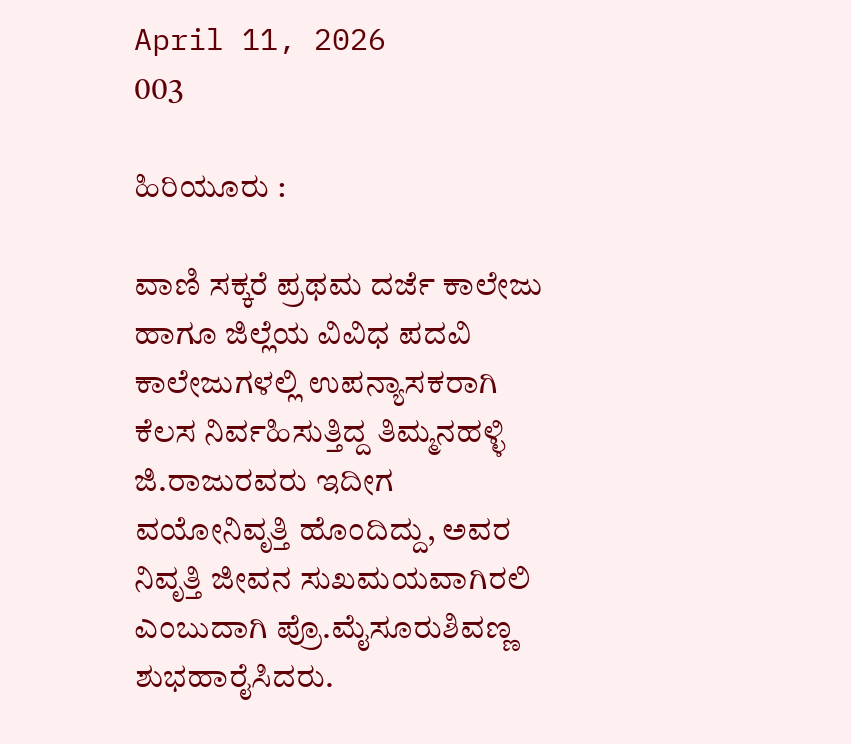April 11, 2026
003

ಹಿರಿಯೂರು :

ವಾಣಿ ಸಕ್ಕರೆ ಪ್ರಥಮ ದರ್ಜೆ ಕಾಲೇಜು ಹಾಗೂ ಜಿಲ್ಲೆಯ ವಿವಿಧ ಪದವಿ ಕಾಲೇಜುಗಳಲ್ಲಿ ಉಪನ್ಯಾಸಕರಾಗಿ ಕೆಲಸ ನಿರ್ವಹಿಸುತ್ತಿದ್ದ ತಿಮ್ಮನಹಳ್ಳಿ ಜಿ.ರಾಜುರವರು ಇದೀಗ ವಯೋನಿವೃತ್ತಿ ಹೊಂದಿದ್ದು, ಅವರ ನಿವೃತ್ತಿ ಜೀವನ ಸುಖಮಯವಾಗಿರಲಿ ಎಂಬುದಾಗಿ ಪ್ರೊ.ಮೈಸೂರುಶಿವಣ್ಣ ಶುಭಹಾರೈಸಿದರು.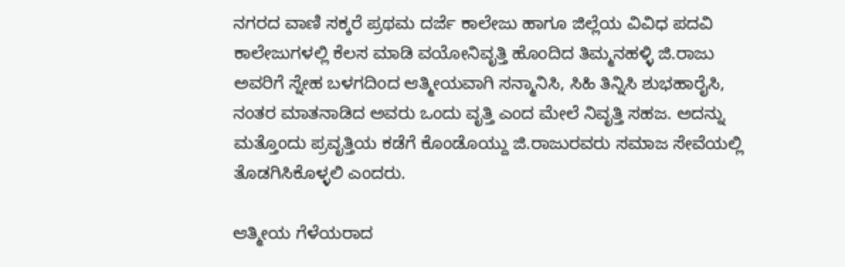ನಗರದ ವಾಣಿ ಸಕ್ಕರೆ ಪ್ರಥಮ ದರ್ಜೆ ಕಾಲೇಜು ಹಾಗೂ ಜಿಲ್ಲೆಯ ವಿವಿಧ ಪದವಿ ಕಾಲೇಜುಗಳಲ್ಲಿ ಕೆಲಸ ಮಾಡಿ ವಯೋನಿವೃತ್ತಿ ಹೊಂದಿದ ತಿಮ್ಮನಹಳ್ಳಿ ಜಿ.ರಾಜು ಅವರಿಗೆ ಸ್ನೇಹ ಬಳಗದಿಂದ ಆತ್ಮೀಯವಾಗಿ ಸನ್ಮಾನಿಸಿ, ಸಿಹಿ ತಿನ್ನಿಸಿ ಶುಭಹಾರೈಸಿ, ನಂತರ ಮಾತನಾಡಿದ ಅವರು ಒಂದು ವೃತ್ತಿ ಎಂದ ಮೇಲೆ ನಿವೃತ್ತಿ ಸಹಜ. ಅದನ್ನು ಮತ್ತೊಂದು ಪ್ರವೃತ್ತಿಯ ಕಡೆಗೆ ಕೊಂಡೊಯ್ದು ಜಿ.ರಾಜುರವರು ಸಮಾಜ ಸೇವೆಯಲ್ಲಿ ತೊಡಗಿಸಿಕೊಳ್ಳಲಿ ಎಂದರು.

ಆತ್ಮೀಯ ಗೆಳೆಯರಾದ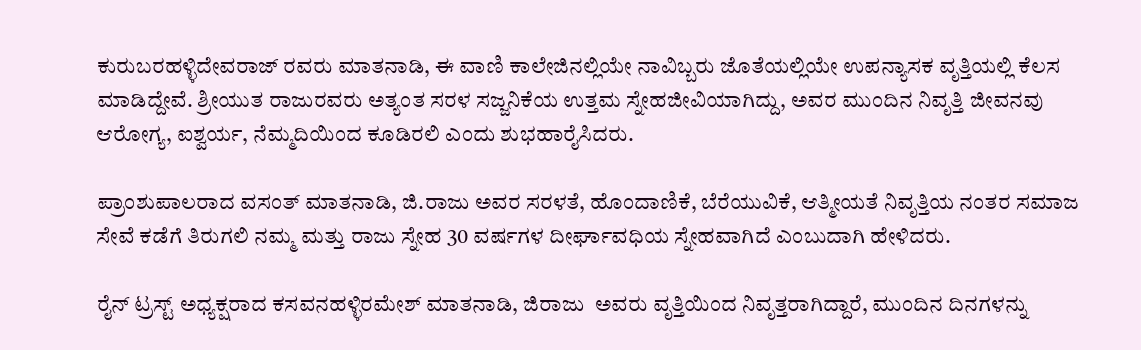ಕುರುಬರಹಳ್ಳಿದೇವರಾಜ್ ರವರು ಮಾತನಾಡಿ, ಈ ವಾಣಿ ಕಾಲೇಜಿನಲ್ಲಿಯೇ ನಾವಿಬ್ಬರು ಜೊತೆಯಲ್ಲಿಯೇ ಉಪನ್ಯಾಸಕ ವೃತ್ತಿಯಲ್ಲಿ ಕೆಲಸ ಮಾಡಿದ್ದೇವೆ. ಶ್ರೀಯುತ ರಾಜುರವರು ಅತ್ಯಂತ ಸರಳ ಸಜ್ಜನಿಕೆಯ ಉತ್ತಮ ಸ್ನೇಹಜೀವಿಯಾಗಿದ್ದು, ಅವರ ಮುಂದಿನ ನಿವೃತ್ತಿ ಜೀವನವು ಆರೋಗ್ಯ, ಐಶ್ವರ್ಯ, ನೆಮ್ಮದಿಯಿಂದ ಕೂಡಿರಲಿ ಎಂದು ಶುಭಹಾರೈಸಿದರು.

ಪ್ರಾಂಶುಪಾಲರಾದ ವಸಂತ್ ಮಾತನಾಡಿ, ಜಿ.ರಾಜು ಅವರ ಸರಳತೆ, ಹೊಂದಾಣಿಕೆ, ಬೆರೆಯುವಿಕೆ, ಆತ್ಮೀಯತೆ ನಿವೃತ್ತಿಯ ನಂತರ ಸಮಾಜ ಸೇವೆ ಕಡೆಗೆ ತಿರುಗಲಿ ನಮ್ಮ ಮತ್ತು ರಾಜು ಸ್ನೇಹ 30 ವರ್ಷಗಳ ದೀರ್ಘಾವಧಿಯ ಸ್ನೇಹವಾಗಿದೆ ಎಂಬುದಾಗಿ ಹೇಳಿದರು.

ರೈನ್ ಟ್ರಸ್ಟ್ ಅಧ್ಯಕ್ಷರಾದ ಕಸವನಹಳ್ಳಿರಮೇಶ್ ಮಾತನಾಡಿ, ಜಿರಾಜು  ಅವರು ವೃತ್ತಿಯಿಂದ ನಿವೃತ್ತರಾಗಿದ್ದಾರೆ, ಮುಂದಿನ ದಿನಗಳನ್ನು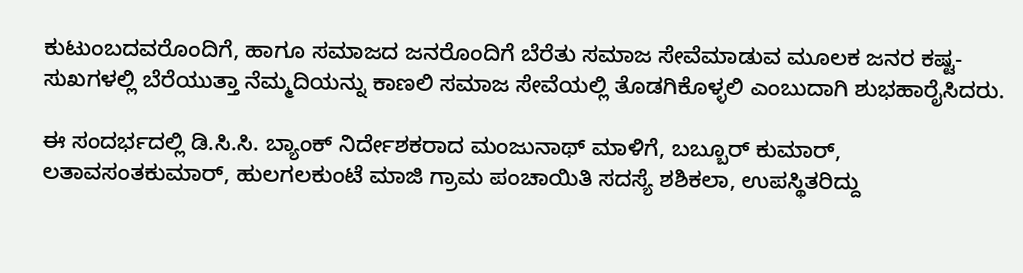ಕುಟುಂಬದವರೊಂದಿಗೆ, ಹಾಗೂ ಸಮಾಜದ ಜನರೊಂದಿಗೆ ಬೆರೆತು ಸಮಾಜ ಸೇವೆಮಾಡುವ ಮೂಲಕ ಜನರ ಕಷ್ಟ-ಸುಖಗಳಲ್ಲಿ ಬೆರೆಯುತ್ತಾ ನೆಮ್ಮದಿಯನ್ನು ಕಾಣಲಿ ಸಮಾಜ ಸೇವೆಯಲ್ಲಿ ತೊಡಗಿಕೊಳ್ಳಲಿ ಎಂಬುದಾಗಿ ಶುಭಹಾರೈಸಿದರು.

ಈ ಸಂದರ್ಭದಲ್ಲಿ ಡಿ.ಸಿ.ಸಿ. ಬ್ಯಾಂಕ್ ನಿರ್ದೇಶಕರಾದ ಮಂಜುನಾಥ್ ಮಾಳಿಗೆ, ಬಬ್ಬೂರ್ ಕುಮಾರ್,  ಲತಾವಸಂತಕುಮಾರ್, ಹುಲಗಲಕುಂಟೆ ಮಾಜಿ ಗ್ರಾಮ ಪಂಚಾಯಿತಿ ಸದಸ್ಯೆ ಶಶಿಕಲಾ, ಉಪಸ್ಥಿತರಿದ್ದು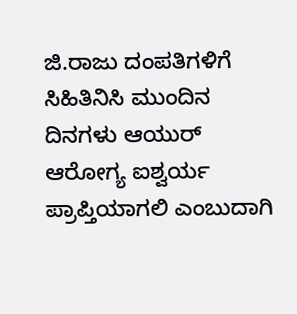ಜಿ.ರಾಜು ದಂಪತಿಗಳಿಗೆ ಸಿಹಿತಿನಿಸಿ ಮುಂದಿನ ದಿನಗಳು ಆಯುರ್ ಆರೋಗ್ಯ ಐಶ್ವರ್ಯ ಪ್ರಾಪ್ತಿಯಾಗಲಿ ಎಂಬುದಾಗಿ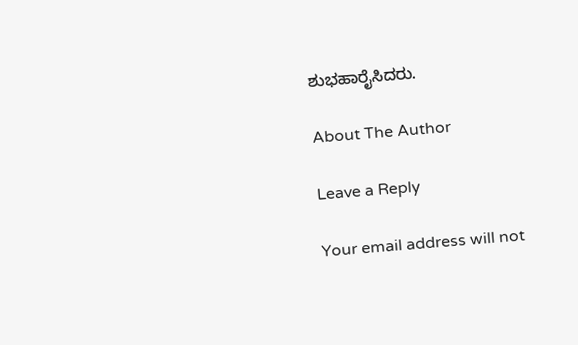ಶುಭಹಾರೈಸಿದರು.

About The Author

Leave a Reply

Your email address will not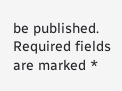be published. Required fields are marked *